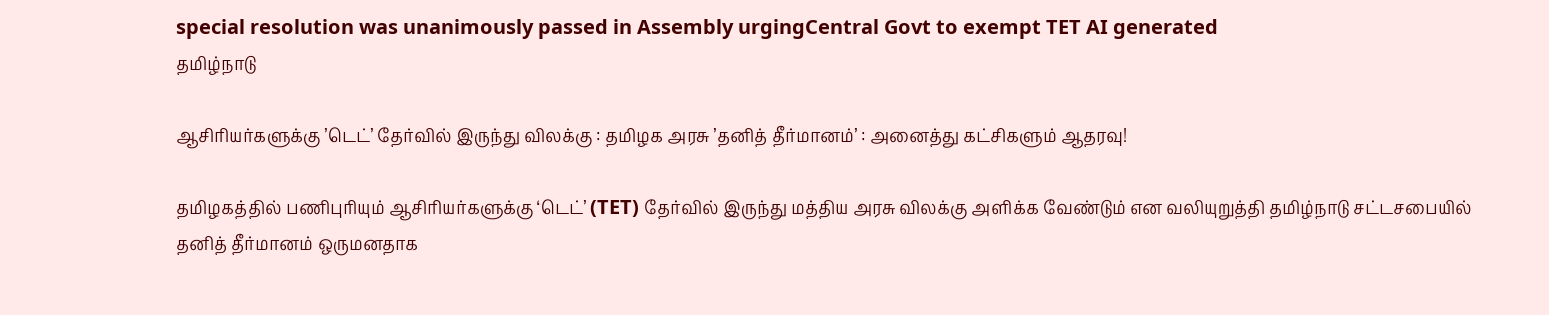special resolution was unanimously passed in Assembly urgingCentral Govt to exempt TET AI generated
தமிழ்நாடு

ஆசிரியர்களுக்கு ’டெட்’ தேர்வில் இருந்து விலக்கு : தமிழக அரசு ’தனித் தீர்மானம்’ : அனைத்து கட்சிகளும் ஆதரவு!

தமிழகத்தில் பணிபுரியும் ஆசிரியர்களுக்கு ‘டெட்’ (TET) தேர்வில் இருந்து மத்திய அரசு விலக்கு அளிக்க வேண்டும் என வலியுறுத்தி தமிழ்நாடு சட்டசபையில் தனித் தீர்மானம் ஒருமனதாக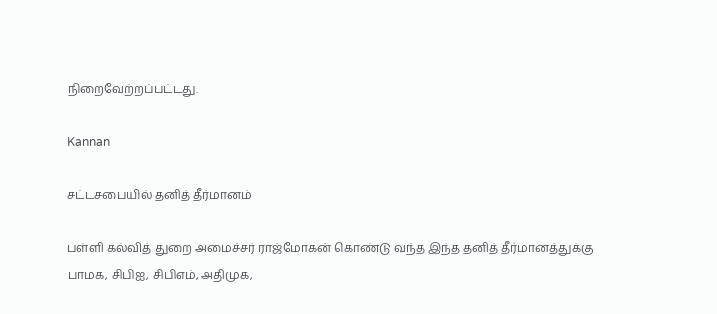நிறைவேற்றப்பட்டது.

Kannan

சட்டசபையில் தனித் தீர்மானம்

பள்ளி கல்வித் துறை அமைச்சர் ராஜ்மோகன் கொண்டு வந்த இந்த தனித் தீர்மானத்துக்கு பாமக, சிபிஐ, சிபிஎம், அதிமுக,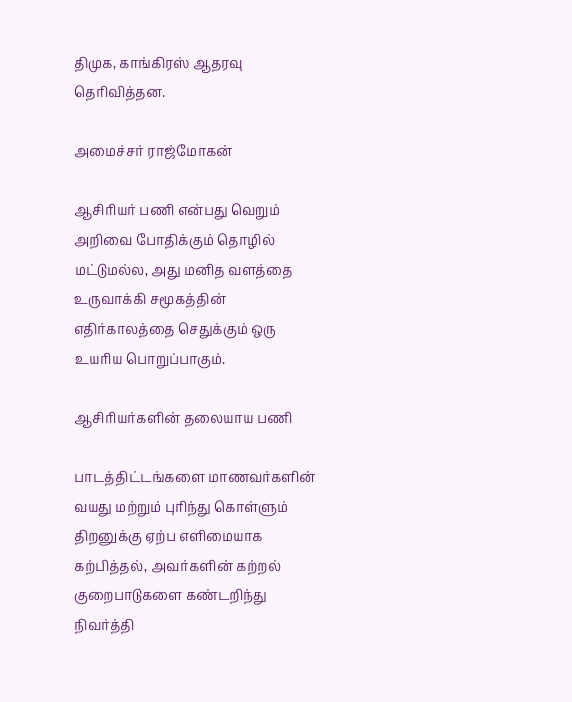திமுக, காங்கிரஸ் ஆதரவு தெரிவித்தன.

அமைச்சர் ராஜ்மோகன்

ஆசிரியர் பணி என்பது வெறும் அறிவை போதிக்கும் தொழில் மட்டுமல்ல, அது மனித வளத்தை உருவாக்கி சமூகத்தின் எதிர்காலத்தை செதுக்கும் ஒரு உயரிய பொறுப்பாகும்.

ஆசிரியர்களின் தலையாய பணி

பாடத்திட்டங்களை மாணவர்களின் வயது மற்றும் புரிந்து கொள்ளும் திறனுக்கு ஏற்ப எளிமையாக கற்பித்தல், அவர்களின் கற்றல் குறைபாடுகளை கண்டறிந்து நிவர்த்தி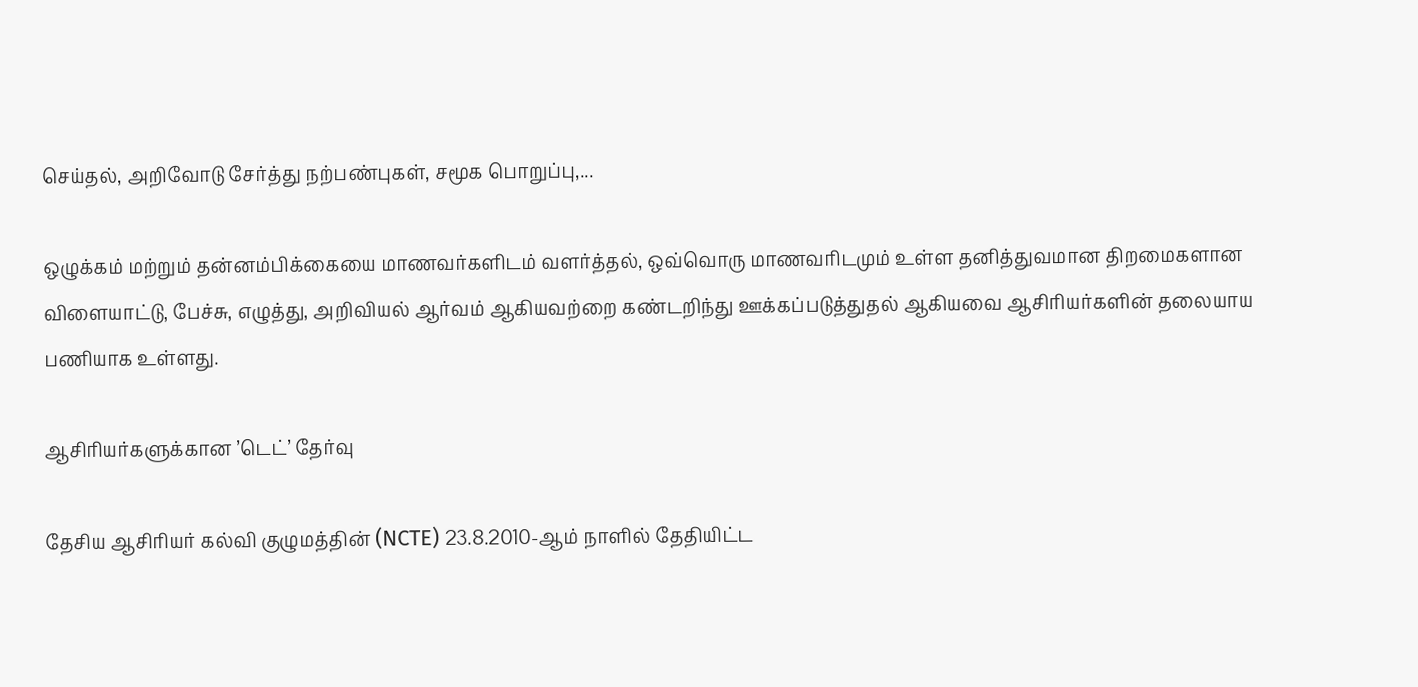செய்தல், அறிவோடு சேர்த்து நற்பண்புகள், சமூக பொறுப்பு,...

ஒழுக்கம் மற்றும் தன்னம்பிக்கையை மாணவர்களிடம் வளர்த்தல், ஒவ்வொரு மாணவரிடமும் உள்ள தனித்துவமான திறமைகளான விளையாட்டு, பேச்சு, எழுத்து, அறிவியல் ஆர்வம் ஆகியவற்றை கண்டறிந்து ஊக்கப்படுத்துதல் ஆகியவை ஆசிரியர்களின் தலையாய பணியாக உள்ளது.

ஆசிரியர்களுக்கான ’டெட்’ தேர்வு

தேசிய ஆசிரியர் கல்வி குழுமத்தின் (NCTE) 23.8.2010-ஆம் நாளில் தேதியிட்ட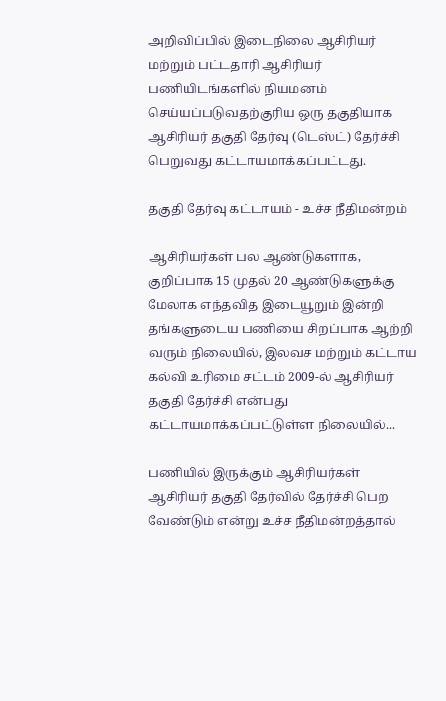அறிவிப்பில் இடைநிலை ஆசிரியர் மற்றும் பட்டதாரி ஆசிரியர் பணியிடங்களில் நியமனம் செய்யப்படுவதற்குரிய ஒரு தகுதியாக ஆசிரியர் தகுதி தேர்வு (டெஸ்ட்) தேர்ச்சி பெறுவது கட்டாயமாக்கப்பட்டது.

தகுதி தேர்வு கட்டாயம் - உச்ச நீதிமன்றம்

ஆசிரியர்கள் பல ஆண்டுகளாக, குறிப்பாக 15 முதல் 20 ஆண்டுகளுக்கு மேலாக எந்தவித இடையூறும் இன்றி தங்களுடைய பணியை சிறப்பாக ஆற்றி வரும் நிலையில், இலவச மற்றும் கட்டாய கல்வி உரிமை சட்டம் 2009-ல் ஆசிரியர் தகுதி தேர்ச்சி என்பது கட்டாயமாக்கப்பட்டுள்ள நிலையில்...

பணியில் இருக்கும் ஆசிரியர்கள் ஆசிரியர் தகுதி தேர்வில் தேர்ச்சி பெற வேண்டும் என்று உச்ச நீதிமன்றத்தால்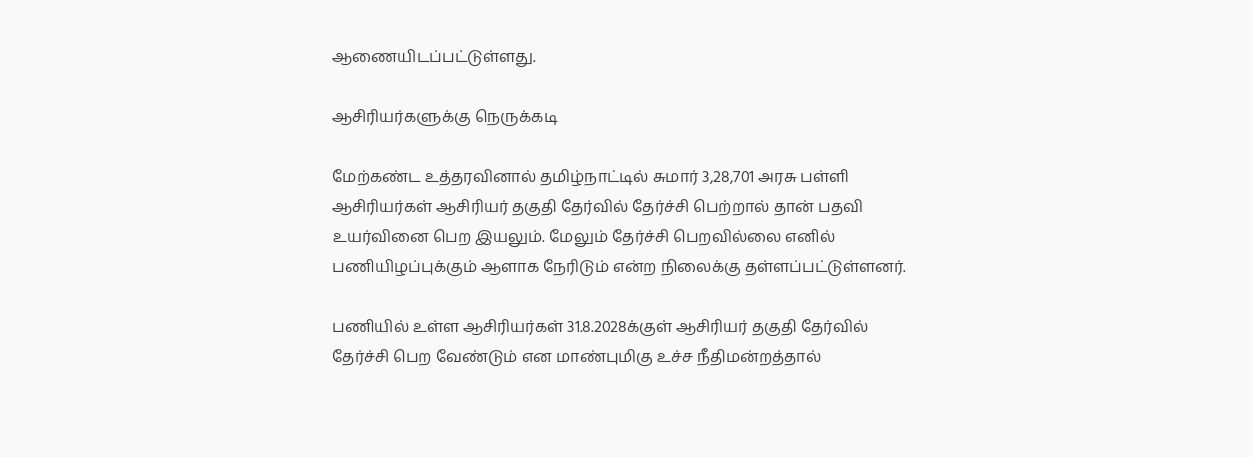ஆணையிடப்பட்டுள்ளது.

ஆசிரியர்களுக்கு நெருக்கடி

மேற்கண்ட உத்தரவினால் தமிழ்நாட்டில் சுமார் 3,28,701 அரசு பள்ளி ஆசிரியர்கள் ஆசிரியர் தகுதி தேர்வில் தேர்ச்சி பெற்றால் தான் பதவி உயர்வினை பெற இயலும். மேலும் தேர்ச்சி பெறவில்லை எனில் பணியிழப்புக்கும் ஆளாக நேரிடும் என்ற நிலைக்கு தள்ளப்பட்டுள்ளனர்.

பணியில் உள்ள ஆசிரியர்கள் 31.8.2028க்குள் ஆசிரியர் தகுதி தேர்வில் தேர்ச்சி பெற வேண்டும் என மாண்புமிகு உச்ச நீதிமன்றத்தால்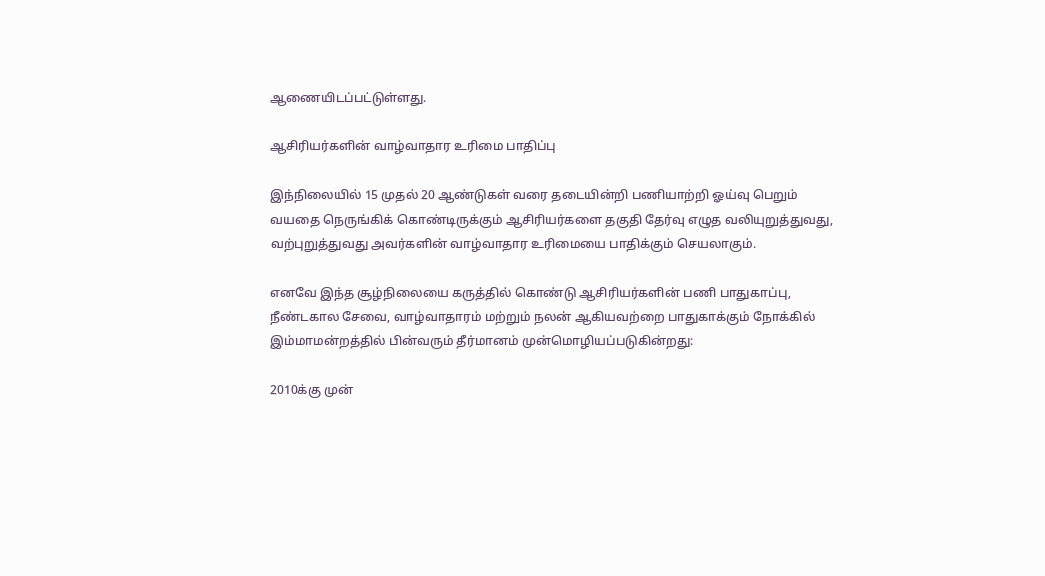ஆணையிடப்பட்டுள்ளது.

ஆசிரியர்களின் வாழ்வாதார உரிமை பாதிப்பு

இந்நிலையில் 15 முதல் 20 ஆண்டுகள் வரை தடையின்றி பணியாற்றி ஓய்வு பெறும் வயதை நெருங்கிக் கொண்டிருக்கும் ஆசிரியர்களை தகுதி தேர்வு எழுத வலியுறுத்துவது, வற்புறுத்துவது அவர்களின் வாழ்வாதார உரிமையை பாதிக்கும் செயலாகும்.

எனவே இந்த சூழ்நிலையை கருத்தில் கொண்டு ஆசிரியர்களின் பணி பாதுகாப்பு, நீண்டகால சேவை, வாழ்வாதாரம் மற்றும் நலன் ஆகியவற்றை பாதுகாக்கும் நோக்கில் இம்மாமன்றத்தில் பின்வரும் தீர்மானம் முன்மொழியப்படுகின்றது:

2010க்கு முன்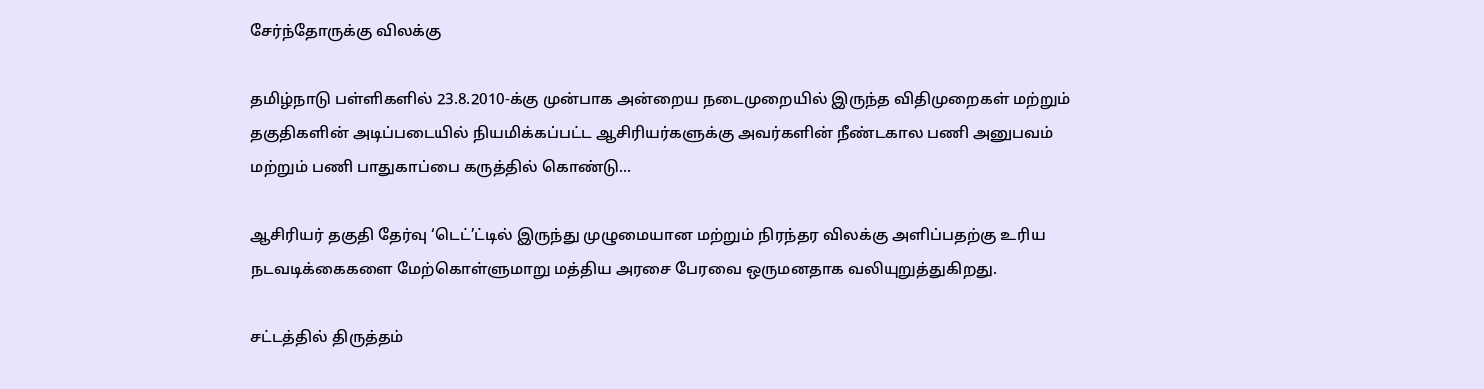சேர்ந்தோருக்கு விலக்கு

தமிழ்நாடு பள்ளிகளில் 23.8.2010-க்கு முன்பாக அன்றைய நடைமுறையில் இருந்த விதிமுறைகள் மற்றும் தகுதிகளின் அடிப்படையில் நியமிக்கப்பட்ட ஆசிரியர்களுக்கு அவர்களின் நீண்டகால பணி அனுபவம் மற்றும் பணி பாதுகாப்பை கருத்தில் கொண்டு...

ஆசிரியர் தகுதி தேர்வு ‘டெட்’ட்டில் இருந்து முழுமையான மற்றும் நிரந்தர விலக்கு அளிப்பதற்கு உரிய நடவடிக்கைகளை மேற்கொள்ளுமாறு மத்திய அரசை பேரவை ஒருமனதாக வலியுறுத்துகிறது.

சட்டத்தில் திருத்தம்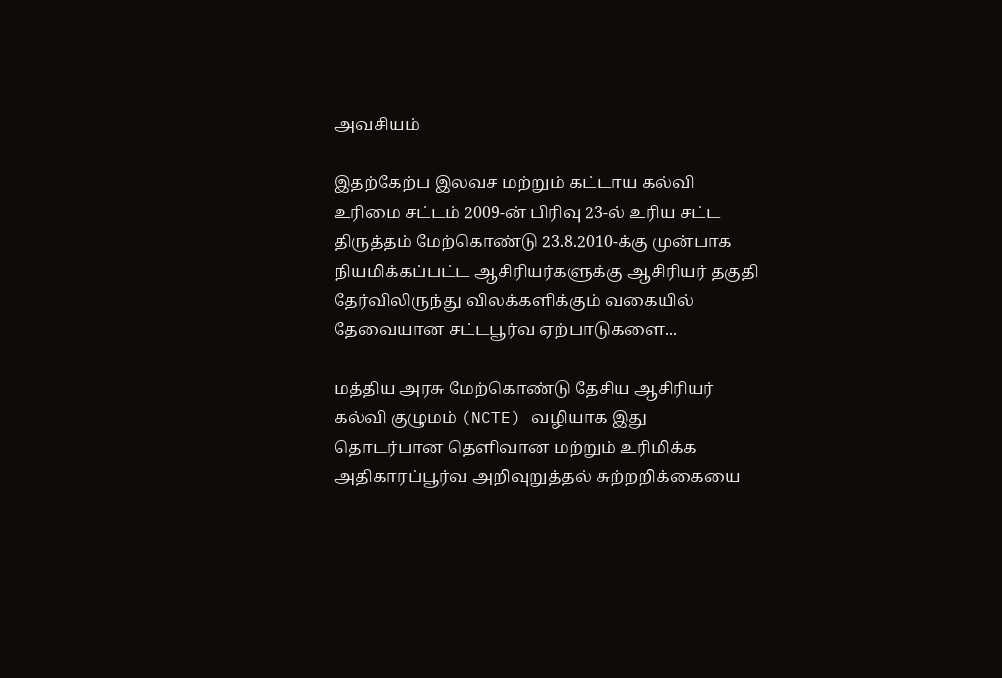அவசியம்

இதற்கேற்ப இலவச மற்றும் கட்டாய கல்வி உரிமை சட்டம் 2009-ன் பிரிவு 23-ல் உரிய சட்ட திருத்தம் மேற்கொண்டு 23.8.2010-க்கு முன்பாக நியமிக்கப்பட்ட ஆசிரியர்களுக்கு ஆசிரியர் தகுதி தேர்விலிருந்து விலக்களிக்கும் வகையில் தேவையான சட்டபூர்வ ஏற்பாடுகளை...

மத்திய அரசு மேற்கொண்டு தேசிய ஆசிரியர் கல்வி குழுமம் (NCTE) வழியாக இது தொடர்பான தெளிவான மற்றும் உரிமிக்க அதிகாரப்பூர்வ அறிவுறுத்தல் சுற்றறிக்கையை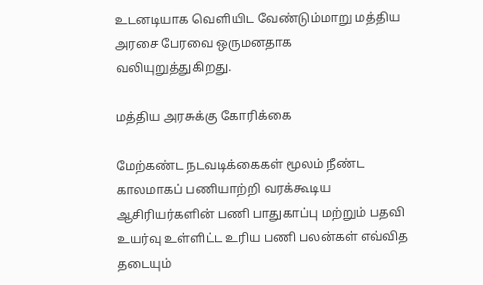உடனடியாக வெளியிட வேண்டும்மாறு மத்திய அரசை பேரவை ஒருமனதாக வலியுறுத்துகிறது.

மத்திய அரசுக்கு கோரிக்கை

மேற்கண்ட நடவடிக்கைகள் மூலம் நீண்ட காலமாகப் பணியாற்றி வரக்கூடிய ஆசிரியர்களின் பணி பாதுகாப்பு மற்றும் பதவி உயர்வு உள்ளிட்ட உரிய பணி பலன்கள் எவ்வித தடையும்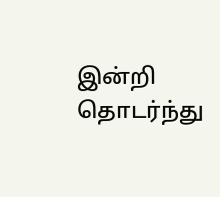இன்றி தொடர்ந்து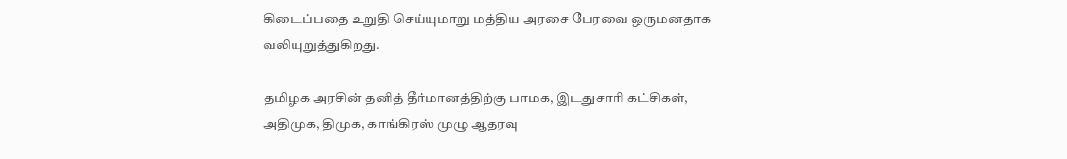கிடைப்பதை உறுதி செய்யுமாறு மத்திய அரசை பேரவை ஒருமனதாக வலியுறுத்துகிறது.

தமிழக அரசின் தனித் தீர்மானத்திற்கு பாமக, இடதுசாரி கட்சிகள், அதிமுக, திமுக, காங்கிரஸ் முழு ஆதரவு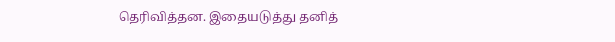தெரிவித்தன. இதையடுத்து தனித்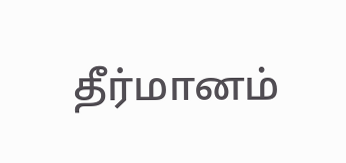தீர்மானம்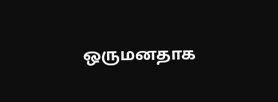ஒருமனதாக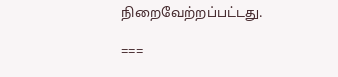நிறைவேற்றப்பட்டது.

===